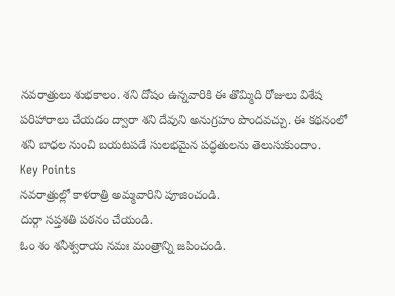నవరాత్రులు శుభకాలం. శని దోషం ఉన్నవారికి ఈ తొమ్మిది రోజులు విశేష పరిహారాలు చేయడం ద్వారా శని దేవుని అనుగ్రహం పొందవచ్చు. ఈ కథనంలో శని బాధల నుంచి బయటపడే సులభమైన పద్ధతులను తెలుసుకుందాం.
Key Points
నవరాత్రుల్లో కాళరాత్రి అమ్మవారిని పూజించండి.
దుర్గా సప్తశతి పఠనం చేయండి.
ఓం శం శనీశ్వరాయ నమః మంత్రాన్ని జపించండి.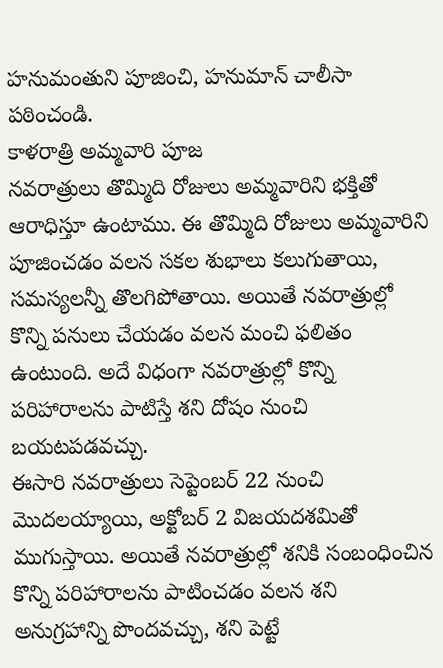హనుమంతుని పూజించి, హనుమాన్ చాలీసా పఠించండి.
కాళరాత్రి అమ్మవారి పూజ
నవరాత్రులు తొమ్మిది రోజులు అమ్మవారిని భక్తితో ఆరాధిస్తూ ఉంటాము. ఈ తొమ్మిది రోజులు అమ్మవారిని పూజించడం వలన సకల శుభాలు కలుగుతాయి, సమస్యలన్నీ తొలగిపోతాయి. అయితే నవరాత్రుల్లో కొన్ని పనులు చేయడం వలన మంచి ఫలితం ఉంటుంది. అదే విధంగా నవరాత్రుల్లో కొన్ని పరిహారాలను పాటిస్తే శని దోషం నుంచి బయటపడవచ్చు.
ఈసారి నవరాత్రులు సెప్టెంబర్ 22 నుంచి మొదలయ్యాయి, అక్టోబర్ 2 విజయదశమితో ముగుస్తాయి. అయితే నవరాత్రుల్లో శనికి సంబంధించిన కొన్ని పరిహారాలను పాటించడం వలన శని అనుగ్రహాన్ని పొందవచ్చు, శని పెట్టే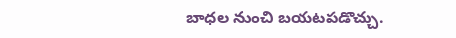బాధల నుంచి బయటపడొచ్చు.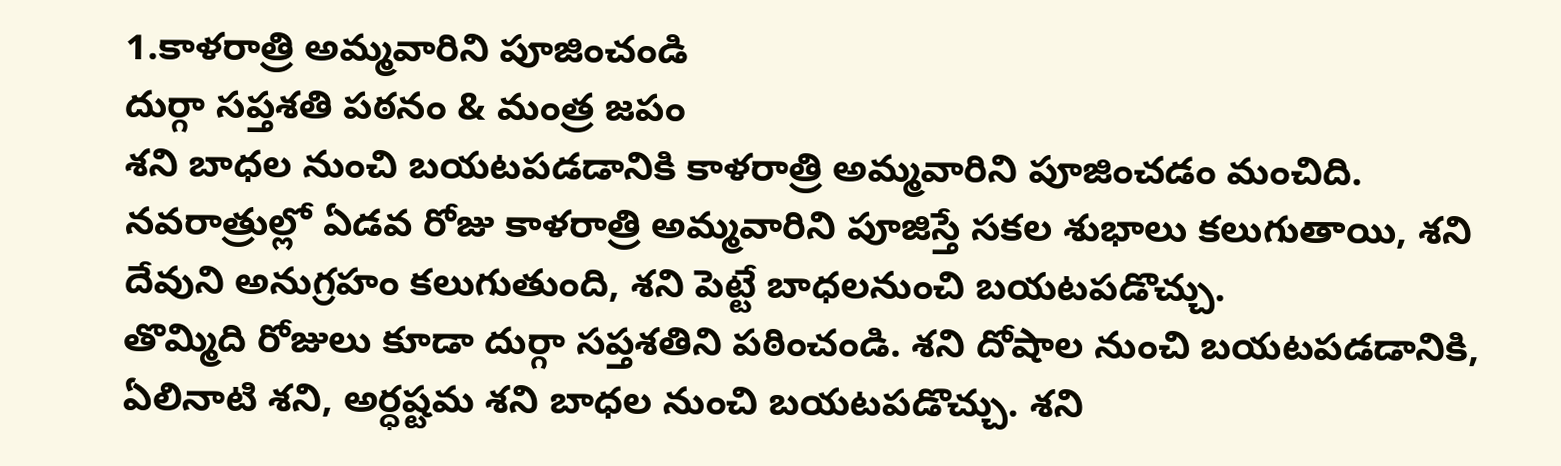1.కాళరాత్రి అమ్మవారిని పూజించండి
దుర్గా సప్తశతి పఠనం & మంత్ర జపం
శని బాధల నుంచి బయటపడడానికి కాళరాత్రి అమ్మవారిని పూజించడం మంచిది. నవరాత్రుల్లో ఏడవ రోజు కాళరాత్రి అమ్మవారిని పూజిస్తే సకల శుభాలు కలుగుతాయి, శని దేవుని అనుగ్రహం కలుగుతుంది, శని పెట్టే బాధలనుంచి బయటపడొచ్చు.
తొమ్మిది రోజులు కూడా దుర్గా సప్తశతిని పఠించండి. శని దోషాల నుంచి బయటపడడానికి, ఏలినాటి శని, అర్ధష్టమ శని బాధల నుంచి బయటపడొచ్చు. శని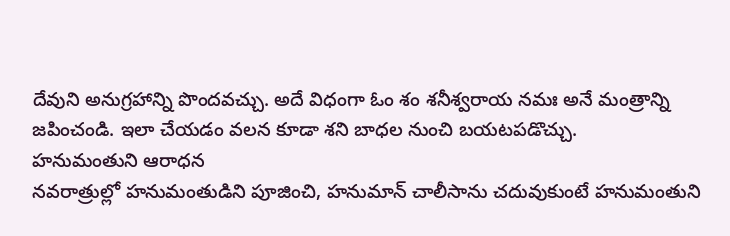దేవుని అనుగ్రహాన్ని పొందవచ్చు. అదే విధంగా ఓం శం శనీశ్వరాయ నమః అనే మంత్రాన్ని జపించండి. ఇలా చేయడం వలన కూడా శని బాధల నుంచి బయటపడొచ్చు.
హనుమంతుని ఆరాధన
నవరాత్రుల్లో హనుమంతుడిని పూజించి, హనుమాన్ చాలీసాను చదువుకుంటే హనుమంతుని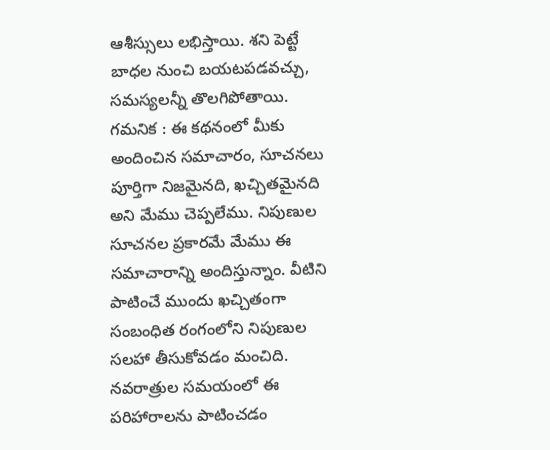ఆశీస్సులు లభిస్తాయి. శని పెట్టే బాధల నుంచి బయటపడవచ్చు, సమస్యలన్నీ తొలగిపోతాయి.
గమనిక : ఈ కథనంలో మీకు అందించిన సమాచారం, సూచనలు పూర్తిగా నిజమైనది, ఖచ్చితమైనది అని మేము చెప్పలేము. నిపుణుల సూచనల ప్రకారమే మేము ఈ సమాచారాన్ని అందిస్తున్నాం. వీటిని పాటించే ముందు ఖచ్చితంగా సంబంధిత రంగంలోని నిపుణుల సలహా తీసుకోవడం మంచిది.
నవరాత్రుల సమయంలో ఈ పరిహారాలను పాటించడం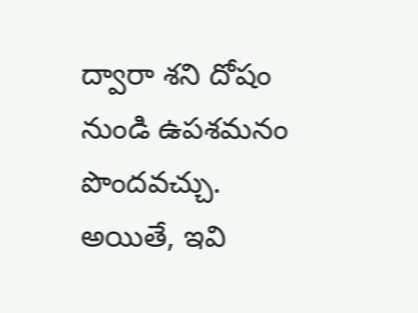ద్వారా శని దోషం నుండి ఉపశమనం పొందవచ్చు. అయితే, ఇవి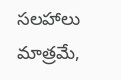సలహాలు మాత్రమే,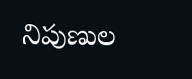నిపుణుల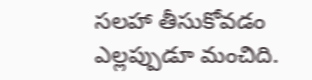సలహా తీసుకోవడం ఎల్లప్పుడూ మంచిది.